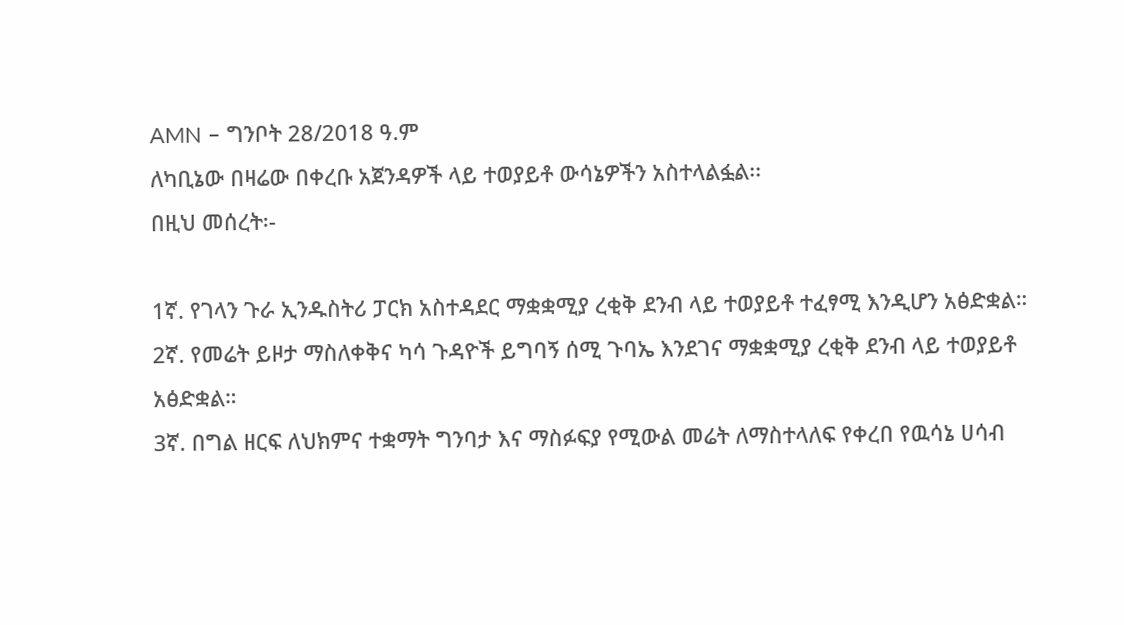AMN – ግንቦት 28/2018 ዓ.ም
ለካቢኔው በዛሬው በቀረቡ አጀንዳዎች ላይ ተወያይቶ ውሳኔዎችን አስተላልፏል፡፡
በዚህ መሰረት፡-

1ኛ. የገላን ጉራ ኢንዱስትሪ ፓርክ አስተዳደር ማቋቋሚያ ረቂቅ ደንብ ላይ ተወያይቶ ተፈፃሚ እንዲሆን አፅድቋል።
2ኛ. የመሬት ይዞታ ማስለቀቅና ካሳ ጉዳዮች ይግባኝ ሰሚ ጉባኤ እንደገና ማቋቋሚያ ረቂቅ ደንብ ላይ ተወያይቶ አፅድቋል።
3ኛ. በግል ዘርፍ ለህክምና ተቋማት ግንባታ እና ማስፉፍያ የሚውል መሬት ለማስተላለፍ የቀረበ የዉሳኔ ሀሳብ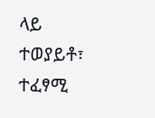ላይ ተወያይቶ፣ ተፈፃሚ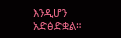እንዲሆን አድፅድቋል።